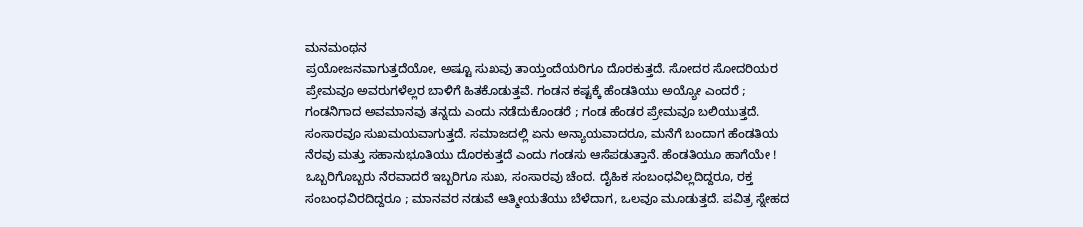ಮನಮಂಥನ
ಪ್ರಯೋಜನವಾಗುತ್ತದೆಯೋ, ಅಷ್ಟೂ ಸುಖವು ತಾಯ್ತಂದೆಯರಿಗೂ ದೊರಕುತ್ತದೆ. ಸೋದರ ಸೋದರಿಯರ ಪ್ರೇಮವೂ ಅವರುಗಳೆಲ್ಲರ ಬಾಳಿಗೆ ಹಿತಕೊಡುತ್ತವೆ. ಗಂಡನ ಕಷ್ಟಕ್ಕೆ ಹೆಂಡತಿಯು ಅಯ್ಯೋ ಎಂದರೆ ; ಗಂಡನಿಗಾದ ಅವಮಾನವು ತನ್ನದು ಎಂದು ನಡೆದುಕೊಂಡರೆ ; ಗಂಡ ಹೆಂಡರ ಪ್ರೇಮವೂ ಬಲಿಯುತ್ತದೆ. ಸಂಸಾರವೂ ಸುಖಮಯವಾಗುತ್ತದೆ. ಸಮಾಜದಲ್ಲಿ ಏನು ಅನ್ಯಾಯವಾದರೂ, ಮನೆಗೆ ಬಂದಾಗ ಹೆಂಡತಿಯ ನೆರವು ಮತ್ತು ಸಹಾನುಭೂತಿಯು ದೊರಕುತ್ತದೆ ಎಂದು ಗಂಡಸು ಆಸೆಪಡುತ್ತಾನೆ. ಹೆಂಡತಿಯೂ ಹಾಗೆಯೇ ! ಒಬ್ಬರಿಗೊಬ್ಬರು ನೆರವಾದರೆ ಇಬ್ಬರಿಗೂ ಸುಖ, ಸಂಸಾರವು ಚೆಂದ. ದೈಹಿಕ ಸಂಬಂಧವಿಲ್ಲದಿದ್ದರೂ, ರಕ್ತ ಸಂಬಂಧವಿರದಿದ್ದರೂ ; ಮಾನವರ ನಡುವೆ ಆತ್ಮೀಯತೆಯು ಬೆಳೆದಾಗ, ಒಲವೂ ಮೂಡುತ್ತದೆ. ಪವಿತ್ರ ಸ್ನೇಹದ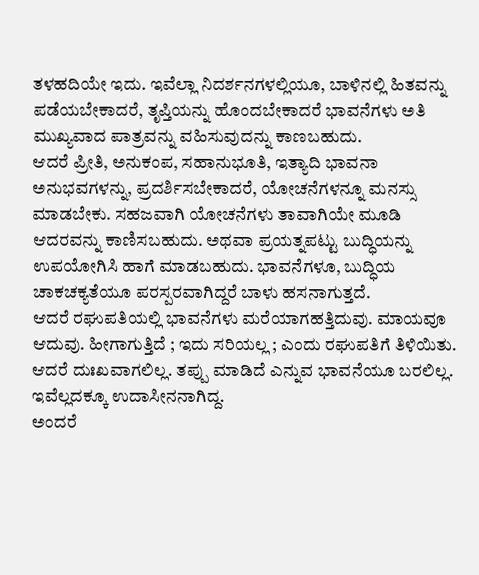ತಳಹದಿಯೇ ಇದು. ಇವೆಲ್ಲಾ ನಿದರ್ಶನಗಳಲ್ಲಿಯೂ, ಬಾಳಿನಲ್ಲಿ ಹಿತವನ್ನು ಪಡೆಯಬೇಕಾದರೆ, ತೃಪ್ತಿಯನ್ನು ಹೊಂದಬೇಕಾದರೆ ಭಾವನೆಗಳು ಅತಿ ಮುಖ್ಯವಾದ ಪಾತ್ರವನ್ನು ವಹಿಸುವುದನ್ನು ಕಾಣಬಹುದು.
ಆದರೆ ಪ್ರೀತಿ, ಅನುಕಂಪ, ಸಹಾನುಭೂತಿ, ಇತ್ಯಾದಿ ಭಾವನಾ ಅನುಭವಗಳನ್ನು, ಪ್ರದರ್ಶಿಸಬೇಕಾದರೆ, ಯೋಚನೆಗಳನ್ನೂ ಮನಸ್ಸು ಮಾಡಬೇಕು. ಸಹಜವಾಗಿ ಯೋಚನೆಗಳು ತಾವಾಗಿಯೇ ಮೂಡಿ ಆದರವನ್ನು ಕಾಣಿಸಬಹುದು. ಅಥವಾ ಪ್ರಯತ್ನಪಟ್ಟು ಬುದ್ಧಿಯನ್ನು ಉಪಯೋಗಿಸಿ ಹಾಗೆ ಮಾಡಬಹುದು. ಭಾವನೆಗಳೂ, ಬುದ್ಧಿಯ ಚಾಕಚಕ್ಯತೆಯೂ ಪರಸ್ಪರವಾಗಿದ್ದರೆ ಬಾಳು ಹಸನಾಗುತ್ತದೆ.
ಆದರೆ ರಘುಪತಿಯಲ್ಲಿ ಭಾವನೆಗಳು ಮರೆಯಾಗಹತ್ತಿದುವು. ಮಾಯವೂ ಆದುವು. ಹೀಗಾಗುತ್ತಿದೆ ; ಇದು ಸರಿಯಲ್ಲ ; ಎಂದು ರಘುಪತಿಗೆ ತಿಳಿಯಿತು. ಆದರೆ ದುಃಖವಾಗಲಿಲ್ಲ. ತಪ್ಪು ಮಾಡಿದೆ ಎನ್ನುವ ಭಾವನೆಯೂ ಬರಲಿಲ್ಲ. ಇವೆಲ್ಲದಕ್ಕೂ ಉದಾಸೀನನಾಗಿದ್ದ.
ಅಂದರೆ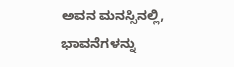ಅವನ ಮನಸ್ಸಿನಲ್ಲಿ, ಭಾವನೆಗಳನ್ನು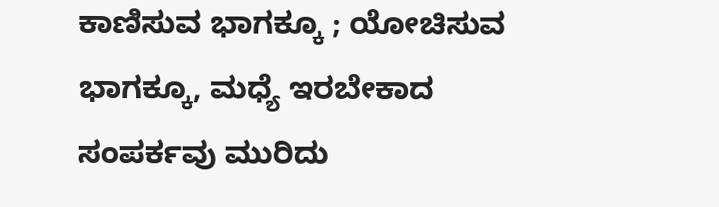ಕಾಣಿಸುವ ಭಾಗಕ್ಕೂ ; ಯೋಚಿಸುವ ಭಾಗಕ್ಕೂ, ಮಧ್ಯೆ ಇರಬೇಕಾದ ಸಂಪರ್ಕವು ಮುರಿದು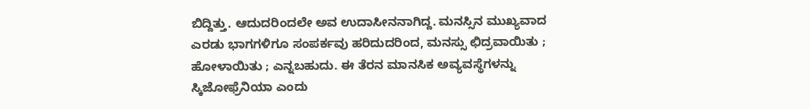ಬಿದ್ದಿತ್ತು. ಆದುದರಿಂದಲೇ ಅವ ಉದಾಸೀನನಾಗಿದ್ದ. ಮನಸ್ಸಿನ ಮುಖ್ಯವಾದ ಎರಡು ಭಾಗಗಳಿಗೂ ಸಂಪರ್ಕವು ಹರಿದುದರಿಂದ, ಮನಸ್ಸು ಛಿದ್ರವಾಯಿತು ; ಹೋಳಾಯಿತು ; ಎನ್ನಬಹುದು. ಈ ತೆರನ ಮಾನಸಿಕ ಅವ್ಯವಸ್ಥೆಗಳನ್ನು ಸ್ಕಿಜೋಫ್ರೆನಿಯಾ ಎಂದು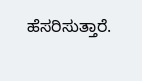ಹೆಸರಿಸುತ್ತಾರೆ.